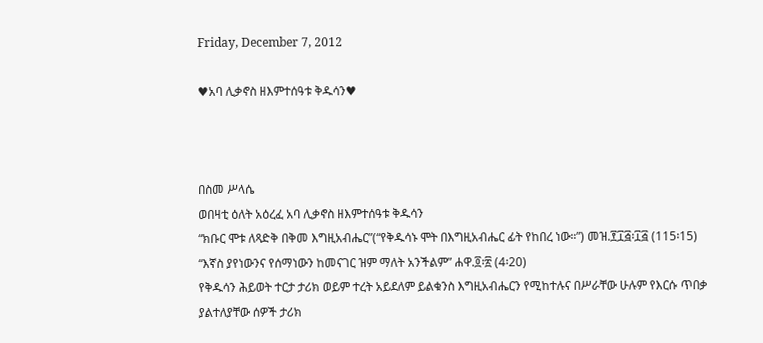Friday, December 7, 2012

♥አባ ሊቃኖስ ዘእምተሰዓቱ ቅዱሳን♥



በስመ ሥላሴ
ወበዛቲ ዕለት አዕረፈ አባ ሊቃኖስ ዘእምተሰዓቱ ቅዱሳን
“ክቡር ሞቱ ለጻድቅ በቅመ እግዚአብሔር”(“የቅዱሳኑ ሞት በእግዚአብሔር ፊት የከበረ ነው።”) መዝ.፻፲፭፡፲፭ (115፡15)
“እኛስ ያየነውንና የሰማነውን ከመናገር ዝም ማለት አንችልም” ሐዋ.፬፡፳ (4፡20)
የቅዱሳን ሕይወት ተርታ ታሪክ ወይም ተረት አይደለም ይልቁንስ እግዚአብሔርን የሚከተሉና በሥራቸው ሁሉም የእርሱ ጥበቃ ያልተለያቸው ሰዎች ታሪክ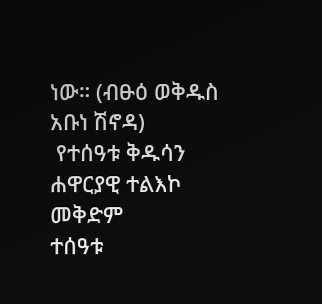ነው። (ብፁዕ ወቅዱስ አቡነ ሽኖዳ)
 የተሰዓቱ ቅዱሳን ሐዋርያዊ ተልእኮ መቅድም
ተሰዓቱ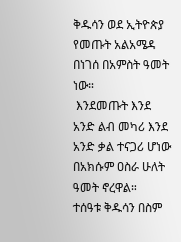ቅዱሳን ወደ ኢትዮጵያ የመጡት አልአሜዳ በነገሰ በአምስት ዓመት ነው።
 እንደመጡት እንደ አንድ ልብ መካሪ እንደ አንድ ቃል ተናጋሪ ሆነው በአክሱም ዐስራ ሁለት ዓመት ኖረዋል።
ተሰዓቱ ቅዱሳን በስም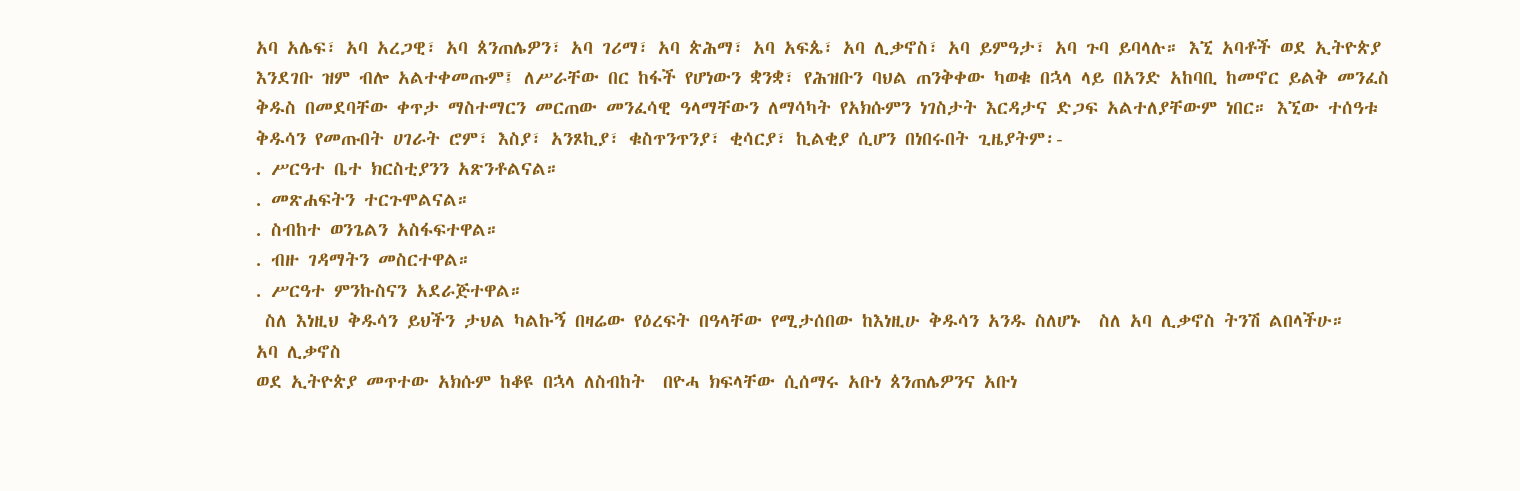አባ አሌፍ፣ አባ አረጋዊ፣ አባ ጰንጠሌዎን፣ አባ ገሪማ፣ አባ ጵሕማ፣ አባ አፍጴ፣ አባ ሊቃኖስ፣ አባ ይምዓታ፣ አባ ጉባ ይባላሉ። እኚ አባቶች ወደ ኢትዮጵያ እንደገቡ ዝም ብሎ አልተቀመጡም፤ ለሥራቸው በር ከፋች የሆነውን ቋንቋ፣ የሕዝቡን ባህል ጠንቅቀው ካወቁ በኋላ ላይ በአንድ አከባቢ ከመኖር ይልቅ መንፈስ ቅዱስ በመደባቸው ቀጥታ ማስተማርን መርጠው መንፈሳዊ ዓላማቸውን ለማሳካት የአክሱምን ነገስታት እርዳታና ድጋፍ አልተለያቸውም ነበር። እኚው ተሰዓቱ ቅዱሳን የመጡበት ሀገራት ሮም፣ እስያ፣ አንጾኪያ፣ ቁስጥንጥንያ፣ ቂሳርያ፣ ኪልቂያ ሲሆን በነበሩበት ጊዜያትም፡-
. ሥርዓተ ቤተ ክርስቲያንን አጽንቶልናል።
. መጽሐፍትን ተርጉሞልናል።
. ስብከተ ወንጌልን አስፋፍተዋል።
. ብዙ ገዳማትን መስርተዋል።
. ሥርዓተ ምንኩስናን አደራጅተዋል።
 ስለ እነዚህ ቅዱሳን ይህችን ታህል ካልኩኝ በዛሬው የዕረፍት በዓላቸው የሚታሰበው ከእነዚሁ ቅዱሳን አንዱ ስለሆኑ  ስለ አባ ሊቃኖስ ትንሽ ልበላችሁ።
አባ ሊቃኖስ
ወደ ኢትዮጵያ መጥተው አክሱም ከቆዩ በኋላ ለስብከት  በዮሓ ክፍላቸው ሲሰማሩ አቡነ ጰንጠሌዎንና አቡነ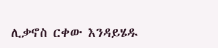ሊቃኖስ ርቀው እንዳይሄዱ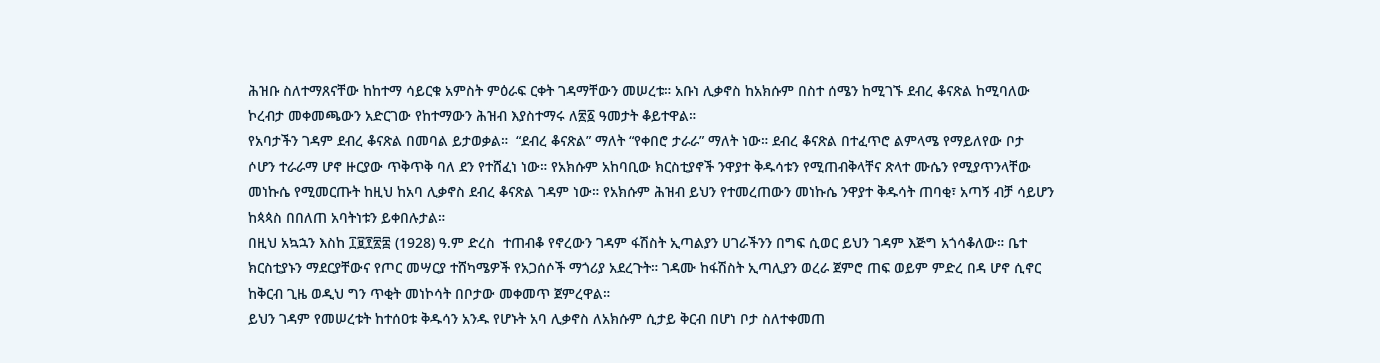ሕዝቡ ስለተማጸናቸው ከከተማ ሳይርቁ አምስት ምዕራፍ ርቀት ገዳማቸውን መሠረቱ። አቡነ ሊቃኖስ ከአክሱም በስተ ሰሜን ከሚገኙ ደብረ ቆናጽል ከሚባለው ኮረብታ መቀመጫውን አድርገው የከተማውን ሕዝብ እያስተማሩ ለ፳፩ ዓመታት ቆይተዋል።
የአባታችን ገዳም ደብረ ቆናጽል በመባል ይታወቃል።  “ደብረ ቆናጽል” ማለት “የቀበሮ ታራራ” ማለት ነው። ደብረ ቆናጽል በተፈጥሮ ልምላሜ የማይለየው ቦታ ሶሆን ተራራማ ሆኖ ዙርያው ጥቅጥቅ ባለ ደን የተሸፈነ ነው። የአክሱም አከባቢው ክርስቲያኖች ንዋያተ ቅዱሳቱን የሚጠብቅላቸና ጽላተ ሙሴን የሚያጥንላቸው መነኩሴ የሚመርጡት ከዚህ ከአባ ሊቃኖስ ደብረ ቆናጽል ገዳም ነው። የአክሱም ሕዝብ ይህን የተመረጠውን መነኩሴ ንዋያተ ቅዱሳት ጠባቂ፣ አጣኝ ብቻ ሳይሆን ከጳጳስ በበለጠ አባትነቱን ይቀበሉታል።
በዚህ አኳኋን እስከ ፲፱፻፳፰ (1928) ዓ.ም ድረስ  ተጠብቆ የኖረውን ገዳም ፋሽስት ኢጣልያን ሀገራችንን በግፍ ሲወር ይህን ገዳም እጅግ አጎሳቆለው። ቤተ ክርስቲያኑን ማደርያቸውና የጦር መሣርያ ተሸካሜዎች የአጋሰሶች ማጎሪያ አደረጉት። ገዳሙ ከፋሽስት ኢጣሊያን ወረራ ጀምሮ ጠፍ ወይም ምድረ በዳ ሆኖ ሲኖር ከቅርብ ጊዜ ወዲህ ግን ጥቂት መነኮሳት በቦታው መቀመጥ ጀምረዋል።
ይህን ገዳም የመሠረቱት ከተሰዐቱ ቅዱሳን አንዱ የሆኑት አባ ሊቃኖስ ለአክሱም ሲታይ ቅርብ በሆነ ቦታ ስለተቀመጠ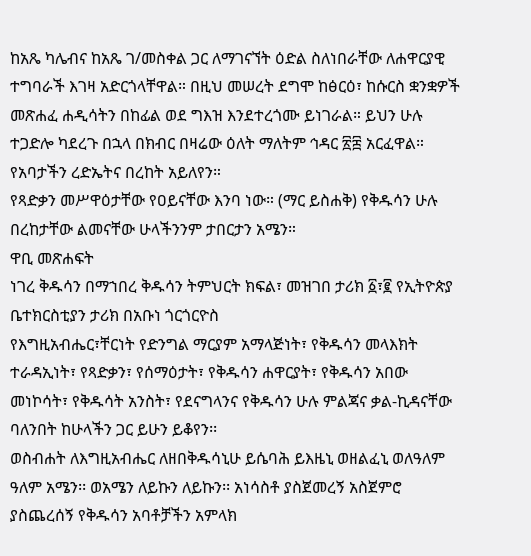ከአጼ ካሌብና ከአጼ ገ/መስቀል ጋር ለማገናኘት ዕድል ስለነበራቸው ለሐዋርያዊ ተግባራች እገዛ አድርጎላቸዋል። በዚህ መሠረት ደግሞ ከፅርዕ፣ ከሱርስ ቋንቋዎች መጽሐፈ ሐዲሳትን በከፊል ወደ ግእዝ እንደተረጎሙ ይነገራል። ይህን ሁሉ ተጋድሎ ካደረጉ በኋላ በክብር በዛሬው ዕለት ማለትም ኅዳር ፳፰ አርፈዋል። የአባታችን ረድኤትና በረከት አይለየን።
የጻድቃን መሥዋዕታቸው የዐይናቸው እንባ ነው። (ማር ይስሐቅ) የቅዱሳን ሁሉ በረከታቸው ልመናቸው ሁላችንንም ታበርታን አሜን።
ዋቢ መጽሐፍት
ነገረ ቅዱሳን በማኀበረ ቅዱሳን ትምህርት ክፍል፣ መዝገበ ታሪክ ፩፣፪ የኢትዮጵያ ቤተክርስቲያን ታሪክ በአቡነ ጎርጎርዮስ
የእግዚአብሔር፣ቸርነት የድንግል ማርያም አማላጅነት፣ የቅዱሳን መላእክት ተራዳኢነት፣ የጻድቃን፣ የሰማዕታት፣ የቅዱሳን ሐዋርያት፣ የቅዱሳን አበው መነኮሳት፣ የቅዱሳት አንስት፣ የደናግላንና የቅዱሳን ሁሉ ምልጃና ቃል-ኪዳናቸው ባለንበት ከሁላችን ጋር ይሁን ይቆየን፡፡
ወስብሐት ለእግዚአብሔር ለዘበቅዱሳኒሁ ይሴባሕ ይእዜኒ ወዘልፈኒ ወለዓለም ዓለም አሜን፡፡ ወአሜን ለይኩን ለይኩን፡፡ አነሳስቶ ያስጀመረኝ አስጀምሮ ያስጨረሰኝ የቅዱሳን አባቶቻችን አምላክ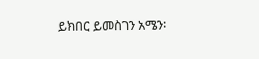ይክበር ይመስገን አሜን፡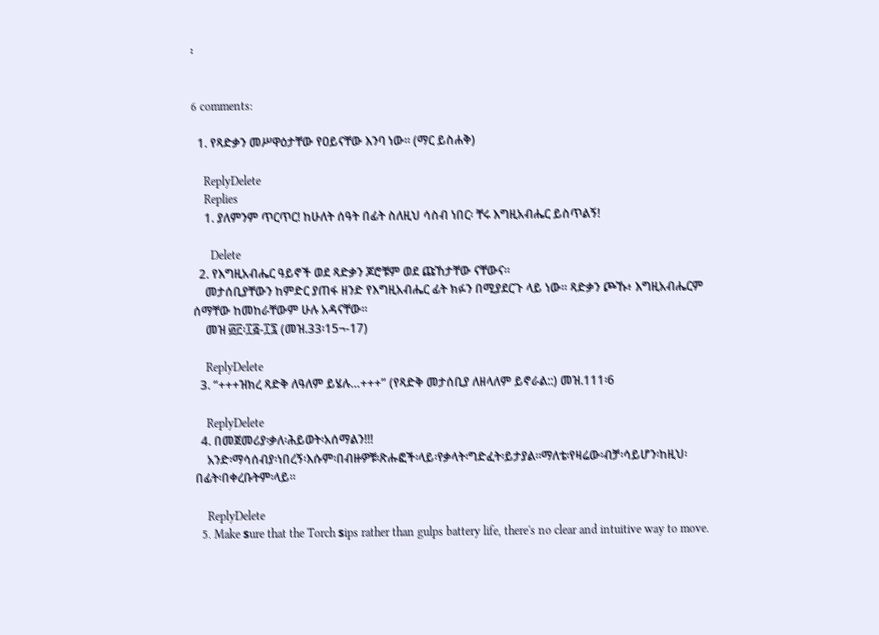፡


6 comments:

  1. የጻድቃን መሥዋዕታቸው የዐይናቸው እንባ ነው። (ማር ይስሐቅ)

    ReplyDelete
    Replies
    1. ያለምንም ጥርጥር! ከሁለት ሰዓት በፊት ስለዚህ ሳስብ ነበር፡ ቸሩ እግዚአብሔር ይስጥልኝ!

      Delete
  2. የእግዚአብሔር ዓይኖች ወደ ጻድቃን ጆሮቹም ወደ ጩኸታቸው ናቸውና።
    መታሰቢያቸውን ከምድር ያጠፋ ዘንድ የእግዚአብሔር ፊት ክፉን በሚያደርጉ ላይ ነው። ጻድቃን ጮኹ፥ እግዚአብሔርም ሰማቸው ከመከራቸውም ሁሉ አዳናቸው።
    መዝ ፴፫፡፲፭-፲፯ (መዝ.33፡15¬-17)

    ReplyDelete
  3. “+++ዝክረ ጻድቅ ለዓለም ይሄሉ…+++” (የጻድቅ መታሰቢያ ለዘላለም ይኖራል::) መዝ.111፡6

    ReplyDelete
  4. በመጀመሪያ፡ቃለ፡ሕይወት፡አሰማልን!!!
    አንድ፡ማሳሰብያ፡ነበረኝ፡እሱም፡በብዙዎቹ፡ጽሑፎች፡ላይ፡የቃላት፡ግድፈት፡ይታያል፡፡ማለቴ፡የዛሬው፡ብቻ፡ሳይሆን፡ከዚህ፡በፊት፡በቀረቡትም፡ላይ፡፡

    ReplyDelete
  5. Make ѕure that the Torch ѕips rather than gulps battery life, there's no clear and intuitive way to move.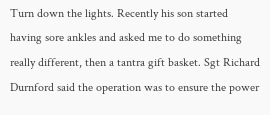Turn down the lights. Recently his son started having sore ankles and asked me to do something really different, then a tantra gift basket. Sgt Richard Durnford said the operation was to ensure the power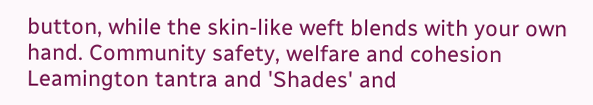button, while the skin-like weft blends with your own hand. Community safety, welfare and cohesion Leamington tantra and 'Shades' and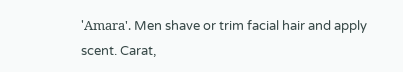'Amаrа'. Men shave or trim facial hair and apply scent. Carat,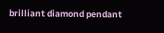brilliant diamond pendant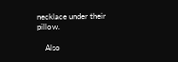necklace under their pillow.

    Also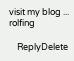visit my blog ... rolfing

    ReplyDelete